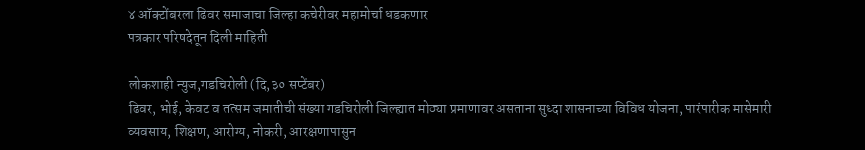४ ऑक्टोंबरला ढिवर समाजाचा जिल्हा कचेरीवर महामोर्चा धडकणार
पत्रकार परिषदेतून दिली माहिती

लोकशाही न्युज,गडचिरोली (दि,३० सप्टेंबर)
ढिवर, भोई, केवट व तत्सम जमातीची संख्या गडचिरोली जिल्ह्यात मोठ्या प्रमाणावर असताना सुध्दा शासनाच्या विविध योजना, पारंपारीक मासेमारी व्यवसाय, शिक्षण, आरोग्य, नोकरी, आरक्षणापासुन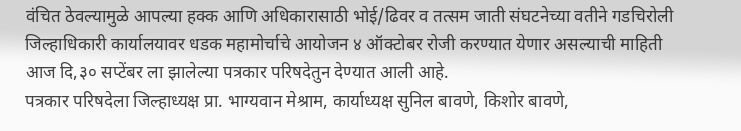वंचित ठेवल्यामुळे आपल्या हक्क आणि अधिकारासाठी भोई/ढिवर व तत्सम जाती संघटनेच्या वतीने गडचिरोली जिल्हाधिकारी कार्यालयावर धडक महामोर्चाचे आयोजन ४ ऑक्टोबर रोजी करण्यात येणार असल्याची माहिती आज दि,३० सप्टेंबर ला झालेल्या पत्रकार परिषदेतुन देण्यात आली आहे.
पत्रकार परिषदेला जिल्हाध्यक्ष प्रा. भाग्यवान मेश्राम, कार्याध्यक्ष सुनिल बावणे, किशोर बावणे,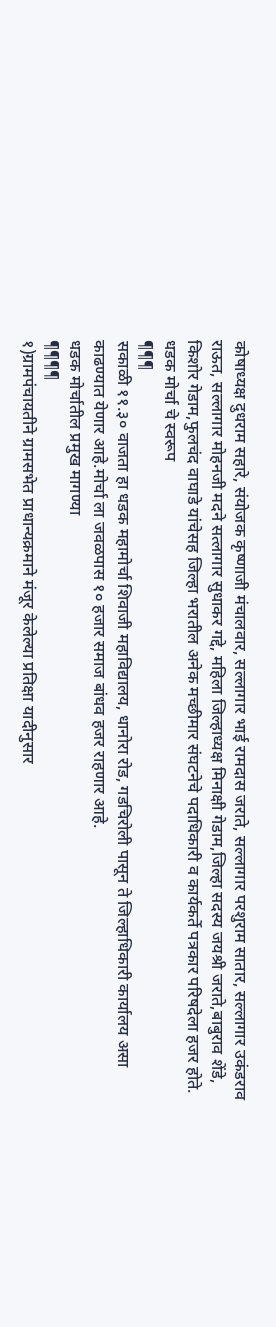कोषाध्यक्ष दुधराम सहारे, संयोजक कृष्णाजी मंचालवार, सल्लागार भाई रामदास जराते, सल्लागार परशुराम सातार, सल्लागार उकंडराव राऊत, सल्लागार मोहनजी मदने सत्लागार सुधाकर गद्दे, महिला जिल्हाध्यक्ष मिनाक्षी गेडाम,जिल्हा सदस्य जयश्री जराते,बाबुराव शेंडे, किशोर गेडाम,फुलचंद वाघाडे यांचेसह जिल्हा भरातील अनेक मच्छीमार संघटनेचे पदाधिकारी व कार्यकर्ते पत्रकार परिषदेला हजर होते.
धडक मोर्चा चे स्वरूप
¶¶¶
सकाळी ११.३० वाजता हा धडक महामोर्चा शिवाजी महाविद्यालय, धानोरा रोड, गडचिरोली पासून ते जिल्हाधिकारी कार्यालय असा काढण्यात येणार आहे.मोर्चा ला जवळपास १० हजार समाज बांधव हजर राहणार आहे.
धडक मोर्चातील प्रमुख मागण्या
¶¶¶¶
१)ग्रामपंचायतीने ग्रामसभेत प्राधान्यक्रमाने मंजूर केलेल्या प्रतिक्षा यादीनुसार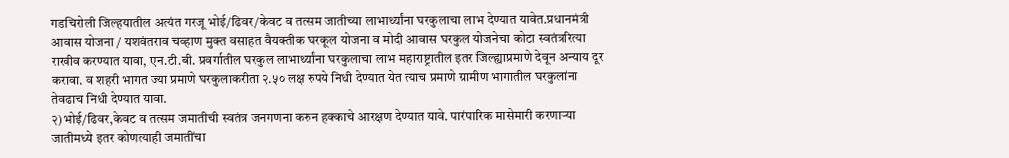गडचिरोली जिल्हयातील अत्यंत गरजू भोई/ढिवर/केवट व तत्सम जातीच्या लाभार्थ्यांना घरकुलाचा लाभ देण्यात यावेत.प्रधानमंत्री आवास योजना / यशवंतराव चव्हाण मुक्त वसाहत वैयक्तीक घरकूल योजना व मोदी आवास घरकुल योजनेचा कोटा स्वतंत्ररित्या राखीव करण्यात यावा, एन.टी.बी. प्रवर्गातील घरकुल लाभार्थ्यांना घरकुलाचा लाभ महाराष्ट्रातील इतर जिल्ह्याप्रमाणे देवून अन्याय दूर करावा. व शहरी भागत ज्या प्रमाणे घरकुलाकरीता २.५० लक्ष रुपये निधी देण्यात येत त्याच प्रमाणे ग्रामीण भागातील घरकुलांना तेवढाच निधी देण्यात यावा.
२)भोई/ढिवर,केवट व तत्सम जमातीची स्वतंत्र जनगणना करुन हक्काचे आरक्षण देण्यात यावे. पारंपारिक मासेमारी करणाऱ्या जातीमध्ये इतर कोणत्याही जमातींचा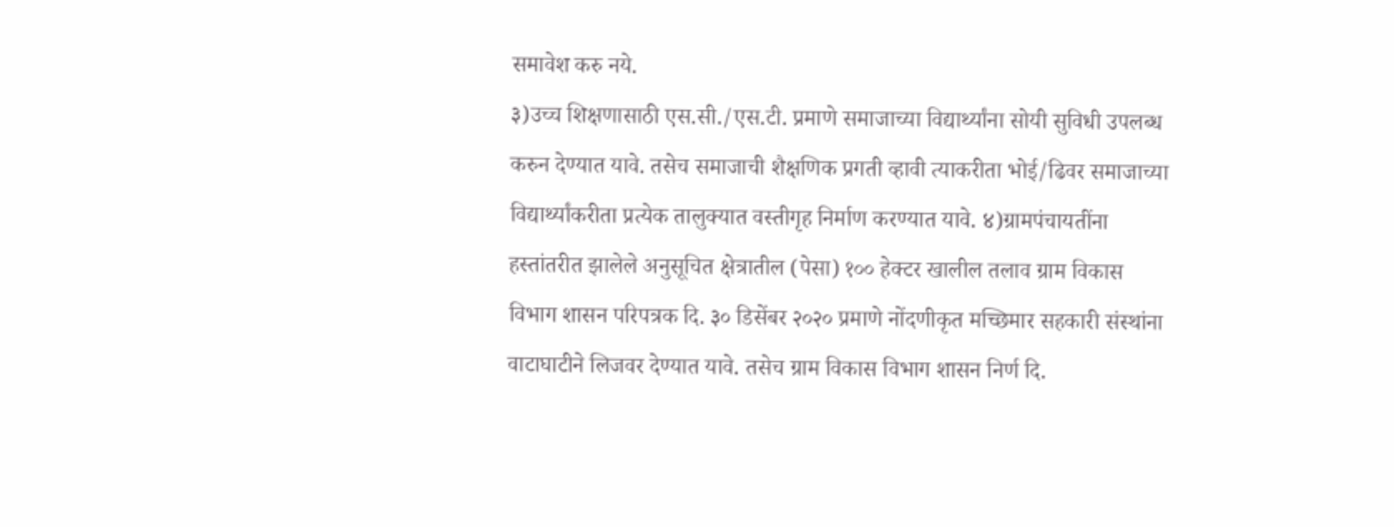समावेश करु नये.
३)उच्च शिक्षणासाठी एस.सी./एस.टी. प्रमाणे समाजाच्या विद्यार्थ्यांना सोयी सुविधी उपलब्ध करुन देण्यात यावे. तसेच समाजाची शैक्षणिक प्रगती व्हावी त्याकरीता भोई/ढिवर समाजाच्या विद्यार्थ्यांकरीता प्रत्येक तालुक्यात वस्तीगृह निर्माण करण्यात यावे. ४)ग्रामपंचायतींना हस्तांतरीत झालेले अनुसूचित क्षेत्रातील (पेसा) १०० हेक्टर खालील तलाव ग्राम विकास विभाग शासन परिपत्रक दि. ३० डिसेंबर २०२० प्रमाणे नोंदणीकृत मच्छिमार सहकारी संस्थांना वाटाघाटीने लिजवर देण्यात यावे. तसेच ग्राम विकास विभाग शासन निर्ण दि.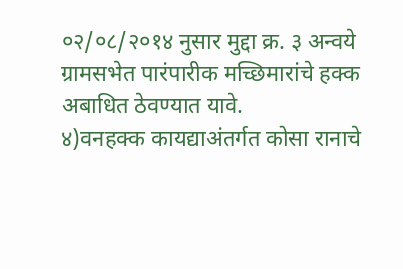०२/०८/२०१४ नुसार मुद्दा क्र. ३ अन्वये ग्रामसभेत पारंपारीक मच्छिमारांचे हक्क अबाधित ठेवण्यात यावे.
४)वनहक्क कायद्याअंतर्गत कोसा रानाचे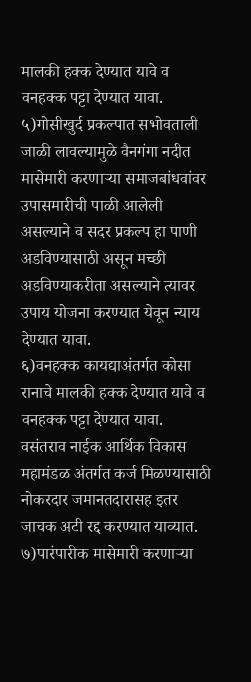मालकी हक्क देण्यात यावे व वनहक्क पट्टा देण्यात यावा. ५)गोसीखुर्द प्रकल्पात सभोवताली जाळी लावल्यामुळे वैनगंगा नदीत मासेमारी करणाऱ्या समाजबांधवांवर उपासमारीची पाळी आलेली असल्याने व सदर प्रकल्प हा पाणी अडविण्यासाठी असून मच्छी अडविण्याकरीता असल्याने त्यावर उपाय योजना करण्यात येवून न्याय देण्यात यावा.
६)वनहक्क कायद्याअंतर्गत कोसा रानाचे मालकी हक्क देण्यात यावे व वनहक्क पट्टा देण्यात यावा. वसंतराव नाईक आर्थिक विकास महामंडळ अंतर्गत कर्ज मिळण्यासाठी नोकरदार जमानतदारासह इतर जाचक अटी रद्द करण्यात याव्यात.
७)पारंपारीक मासेमारी करणाऱ्या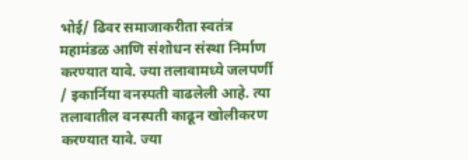भोई/ ढिवर समाजाकरीता स्वतंत्र महामंडळ आणि संशोधन संस्था निर्माण करण्यात यावे. ज्या तलावामध्ये जलपर्णी / इकार्निया वनस्पती वाढलेली आहे. त्या तलावातील वनस्पती काढून खोलीकरण करण्यात यावे. ज्या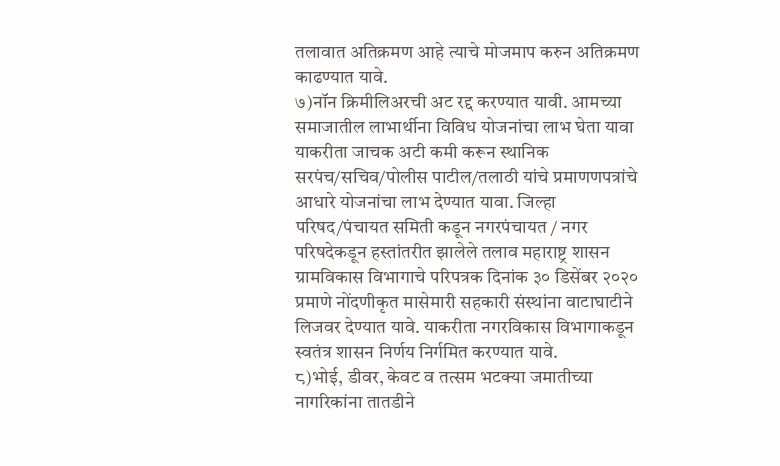तलावात अतिक्रमण आहे त्याचे मोजमाप करुन अतिक्रमण काढण्यात यावे.
७)नॉन क्रिमीलिअरची अट रद्द करण्यात यावी. आमच्या समाजातील लाभार्थीना विविध योजनांचा लाभ घेता यावा याकरीता जाचक अटी कमी करून स्थानिक सरपंच/सचिव/पोलीस पाटील/तलाठी यांचे प्रमाणणपत्रांचे आधारे योजनांचा लाभ देण्यात यावा. जिल्हा परिषद/पंचायत समिती कडून नगरपंचायत / नगर परिषदेकडून हस्तांतरीत झालेले तलाव महाराष्ट्र शासन ग्रामविकास विभागाचे परिपत्रक दिनांक ३० डिसेंबर २०२० प्रमाणे नोंदणीकृत मासेमारी सहकारी संस्थांना वाटाघाटीने लिजवर देण्यात यावे. याकरीता नगरविकास विभागाकडून स्वतंत्र शासन निर्णय निर्गमित करण्यात यावे.
८)भोई, डीवर, केवट व तत्सम भटक्या जमातीच्या नागरिकांना तातडीने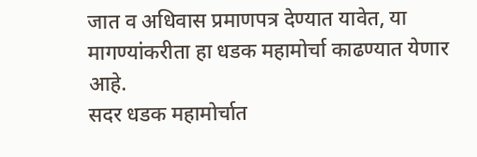जात व अधिवास प्रमाणपत्र देण्यात यावेत, या मागण्यांकरीता हा धडक महामोर्चा काढण्यात येणार आहे.
सदर धडक महामोर्चात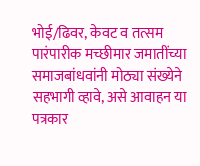भोई/ढिवर, केवट व तत्सम पारंपारीक मच्छीमार जमातींच्या समाजबांधवांनी मोठ्या संख्येने सहभागी व्हावे, असे आवाहन या पत्रकार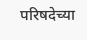परिषदेच्या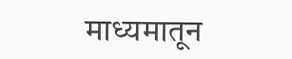माध्यमातून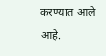करण्यात आले आहे.